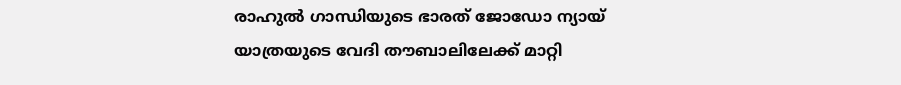രാഹുല്‍ ഗാന്ധിയുടെ ഭാരത് ജോഡോ ന്യായ് യാത്രയുടെ വേദി തൗബാലിലേക്ക് മാറ്റി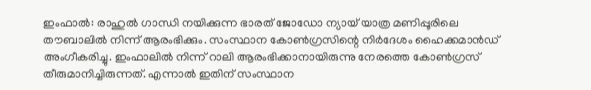ഇംഫാല്‍: രാഹുല്‍ ഗാന്ധി നയിക്കുന്ന ഭാരത് ജോഡോ ന്യായ് യാത്ര മണിപ്പൂരിലെ തൗബാലില്‍ നിന്ന് ആരംഭിക്കും. സംസ്ഥാന കോണ്‍ഗ്രസിന്റെ നിര്‍ദേശം ഹൈക്കമാന്‍ഡ് അംഗീകരിച്ചു. ഇംഫാലില്‍ നിന്ന് റാലി ആരംഭിക്കാനായിരുന്നു നേരത്തെ കോണ്‍ഗ്രസ് തീരുമാനിച്ചിരുന്നത്. എന്നാല്‍ ഇതിന് സംസ്ഥാന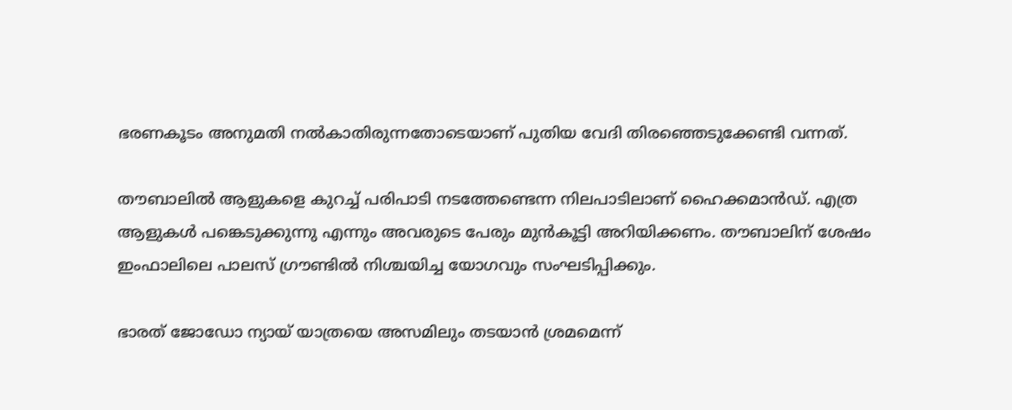ഭരണകൂടം അനുമതി നല്‍കാതിരുന്നതോടെയാണ് പുതിയ വേദി തിരഞ്ഞെടുക്കേണ്ടി വന്നത്.

തൗബാലില്‍ ആളുകളെ കുറച്ച് പരിപാടി നടത്തേണ്ടെന്ന നിലപാടിലാണ് ഹൈക്കമാന്‍ഡ്. എത്ര ആളുകള്‍ പങ്കെടുക്കുന്നു എന്നും അവരുടെ പേരും മുന്‍കൂട്ടി അറിയിക്കണം. തൗബാലിന് ശേഷം ഇംഫാലിലെ പാലസ് ഗ്രൗണ്ടിൽ നിശ്ചയിച്ച യോഗവും സംഘടിപ്പിക്കും.

ഭാരത് ജോഡോ ന്യായ് യാത്രയെ അസമിലും തടയാന്‍ ശ്രമമെന്ന്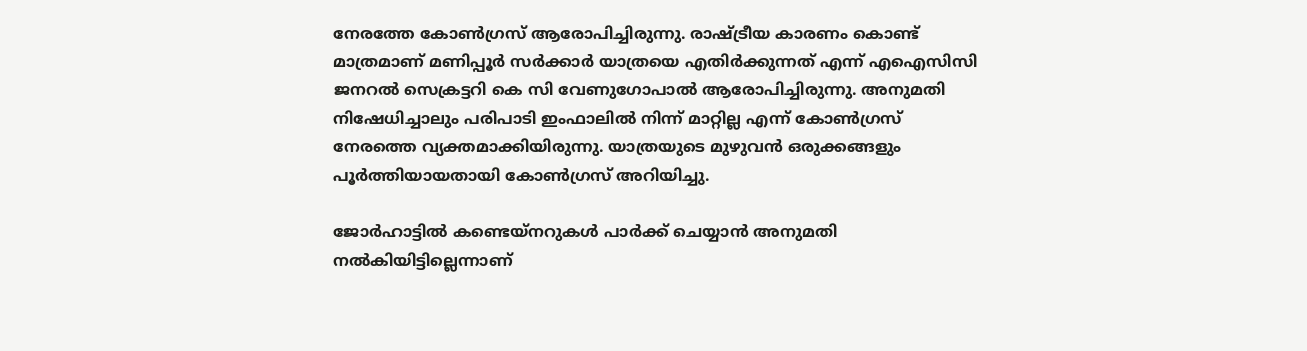നേരത്തേ കോണ്‍ഗ്രസ് ആരോപിച്ചിരുന്നു. രാഷ്ട്രീയ കാരണം കൊണ്ട് മാത്രമാണ് മണിപ്പൂര്‍ സര്‍ക്കാര്‍ യാത്രയെ എതിര്‍ക്കുന്നത് എന്ന് എഐസിസി ജനറല്‍ സെക്രട്ടറി കെ സി വേണുഗോപാല്‍ ആരോപിച്ചിരുന്നു. അനുമതി നിഷേധിച്ചാലും പരിപാടി ഇംഫാലില്‍ നിന്ന് മാറ്റില്ല എന്ന് കോണ്‍ഗ്രസ് നേരത്തെ വ്യക്തമാക്കിയിരുന്നു. യാത്രയുടെ മുഴുവന്‍ ഒരുക്കങ്ങളും പൂര്‍ത്തിയായതായി കോണ്‍ഗ്രസ് അറിയിച്ചു.

ജോര്‍ഹാട്ടില്‍ കണ്ടെയ്‌നറുകള്‍ പാര്‍ക്ക് ചെയ്യാന്‍ അനുമതി നല്‍കിയിട്ടില്ലെന്നാണ്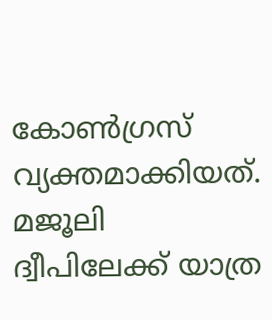കോണ്‍ഗ്രസ് വ്യക്തമാക്കിയത്. മജൂലി ദ്വീപിലേക്ക് യാത്ര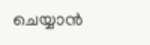ചെയ്യാന്‍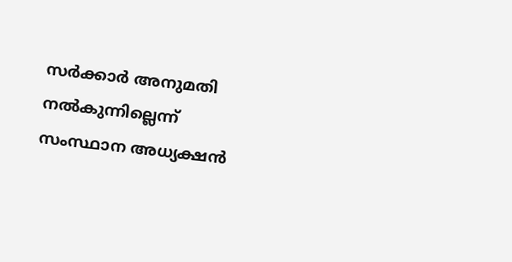സര്‍ക്കാര്‍ അനുമതി നല്‍കുന്നില്ലെന്ന് സംസ്ഥാന അധ്യക്ഷന്‍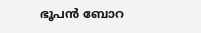ഭൂപന്‍ ബോറ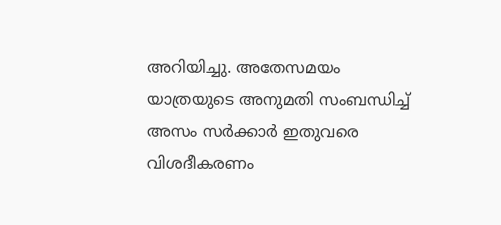അറിയിച്ചു. അതേസമയം യാത്രയുടെ അനുമതി സംബന്ധിച്ച് അസം സര്‍ക്കാര്‍ ഇതുവരെ വിശദീകരണം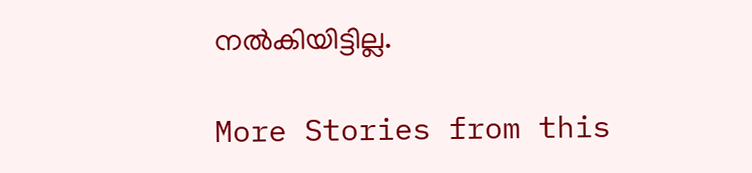നല്‍കിയിട്ടില്ല.

More Stories from this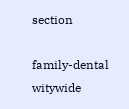section

family-dental
witywide